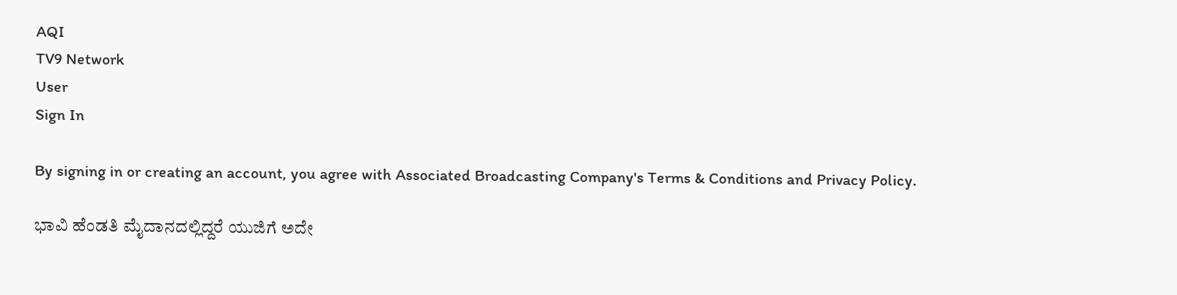AQI
TV9 Network
User
Sign In

By signing in or creating an account, you agree with Associated Broadcasting Company's Terms & Conditions and Privacy Policy.

ಭಾವಿ ಹೆಂಡತಿ ಮೈದಾನದಲ್ಲಿದ್ದರೆ ಯುಜಿಗೆ ಅದೇ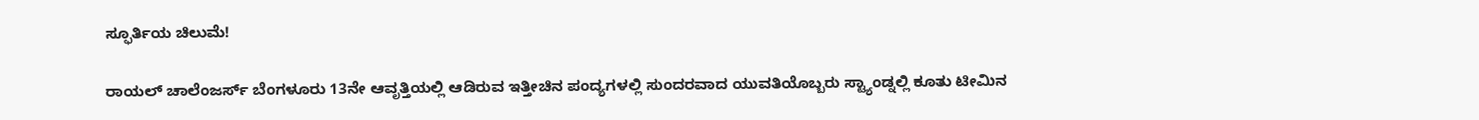ಸ್ಫೂರ್ತಿಯ ಚಿಲುಮೆ!

ರಾಯಲ್ ಚಾಲೆಂಜರ್ಸ್ ಬೆಂಗಳೂರು 13ನೇ ಆವೃತ್ತಿಯಲ್ಲಿ ಆಡಿರುವ ಇತ್ತೀಚಿನ ಪಂದ್ಯಗಳಲ್ಲಿ ಸುಂದರವಾದ ಯುವತಿಯೊಬ್ಬರು ಸ್ಟ್ಯಾಂಡ್ನಲ್ಲಿ ಕೂತು ಟೀಮಿನ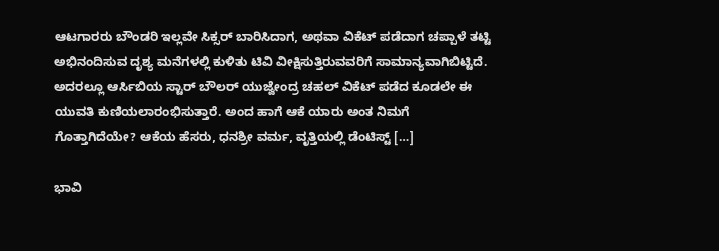ಆಟಗಾರರು ಬೌಂಡರಿ ಇಲ್ಲವೇ ಸಿಕ್ಸರ್ ಬಾರಿಸಿದಾಗ, ಅಥವಾ ವಿಕೆಟ್ ಪಡೆದಾಗ ಚಪ್ಪಾಳೆ ತಟ್ಟಿ ಅಭಿನಂದಿಸುವ ದೃಶ್ಯ ಮನೆಗಳಲ್ಲಿ ಕುಳಿತು ಟಿವಿ ವೀಕ್ಷಿಸುತ್ತಿರುವವರಿಗೆ ಸಾಮಾನ್ಯವಾಗಿಬಿಟ್ಟಿದೆ. ಅದರಲ್ಲೂ ಆರ್ಸಿಬಿಯ ಸ್ಟಾರ್ ಬೌಲರ್ ಯುಜ್ವೇಂದ್ರ ಚಹಲ್ ವಿಕೆಟ್ ಪಡೆದ ಕೂಡಲೇ ಈ ಯುವತಿ ಕುಣಿಯಲಾರಂಭಿಸುತ್ತಾರೆ. ಅಂದ ಹಾಗೆ ಆಕೆ ಯಾರು ಅಂತ ನಿಮಗೆ ಗೊತ್ತಾಗಿದೆಯೇ? ಆಕೆಯ ಹೆಸರು, ಧನಶ್ರೀ ವರ್ಮ, ವೃತ್ತಿಯಲ್ಲಿ ಡೆಂಟಿಸ್ಟ್ […]

ಭಾವಿ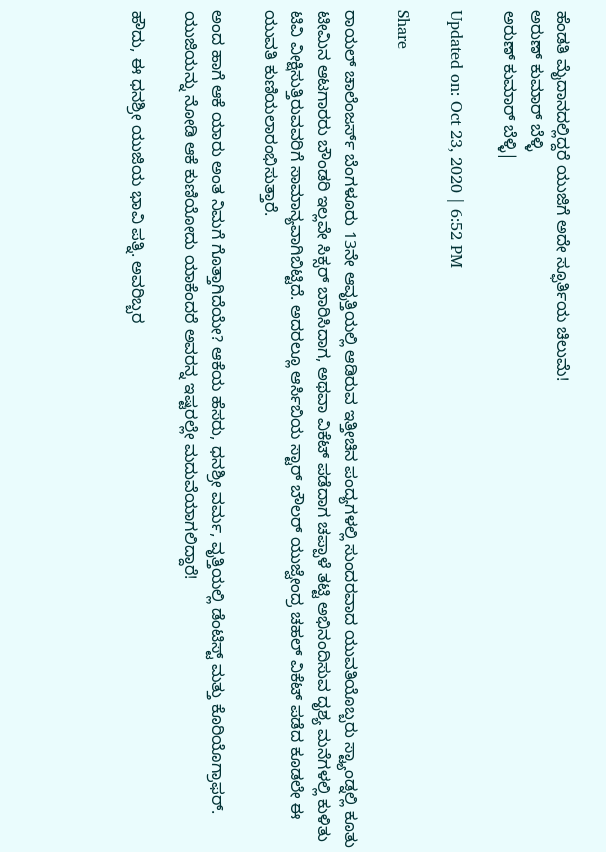ಹೆಂಡತಿ ಮೈದಾನದಲ್ಲಿದ್ದರೆ ಯುಜಿಗೆ ಅದೇ ಸ್ಫೂರ್ತಿಯ ಚಿಲುಮೆ!
ಅರುಣ್ ಕುಮಾರ್ ಬೆಳ್ಳಿ
ಅರುಣ್ ಕುಮಾರ್ ಬೆಳ್ಳಿ|

Updated on: Oct 23, 2020 | 6:52 PM

Share

ರಾಯಲ್ ಚಾಲೆಂಜರ್ಸ್ ಬೆಂಗಳೂರು 13ನೇ ಆವೃತ್ತಿಯಲ್ಲಿ ಆಡಿರುವ ಇತ್ತೀಚಿನ ಪಂದ್ಯಗಳಲ್ಲಿ ಸುಂದರವಾದ ಯುವತಿಯೊಬ್ಬರು ಸ್ಟ್ಯಾಂಡ್ನಲ್ಲಿ ಕೂತು ಟೀಮಿನ ಆಟಗಾರರು ಬೌಂಡರಿ ಇಲ್ಲವೇ ಸಿಕ್ಸರ್ ಬಾರಿಸಿದಾಗ, ಅಥವಾ ವಿಕೆಟ್ ಪಡೆದಾಗ ಚಪ್ಪಾಳೆ ತಟ್ಟಿ ಅಭಿನಂದಿಸುವ ದೃಶ್ಯ ಮನೆಗಳಲ್ಲಿ ಕುಳಿತು ಟಿವಿ ವೀಕ್ಷಿಸುತ್ತಿರುವವರಿಗೆ ಸಾಮಾನ್ಯವಾಗಿಬಿಟ್ಟಿದೆ. ಅದರಲ್ಲೂ ಆರ್ಸಿಬಿಯ ಸ್ಟಾರ್ ಬೌಲರ್ ಯುಜ್ವೇಂದ್ರ ಚಹಲ್ ವಿಕೆಟ್ ಪಡೆದ ಕೂಡಲೇ ಈ ಯುವತಿ ಕುಣಿಯಲಾರಂಭಿಸುತ್ತಾರೆ.

ಅಂದ ಹಾಗೆ ಆಕೆ ಯಾರು ಅಂತ ನಿಮಗೆ ಗೊತ್ತಾಗಿದೆಯೇ? ಆಕೆಯ ಹೆಸರು, ಧನಶ್ರೀ ವರ್ಮ, ವೃತ್ತಿಯಲ್ಲಿ ಡೆಂಟಿಸ್ಟ್ ಮತ್ತು ಕೊರಿಯೊಗ್ರಾಫರ್. ಯುಜಿಯನ್ನು ನೋಡಿ ಆಕೆ ಕುಣಿಯೋದು ಯಾಕೆಂದರೆ ಅವರನ್ನ ಇಷ್ಟರಲ್ಲೇ ಮದುವೆಯಾಗಲಿದ್ದಾರೆ!

ಹೌದು, ಈ ಧನಶ್ರೀ ಯುಜಿಯ ಭಾವಿ ಪತ್ನಿ. ಅವರಿಬ್ಬರ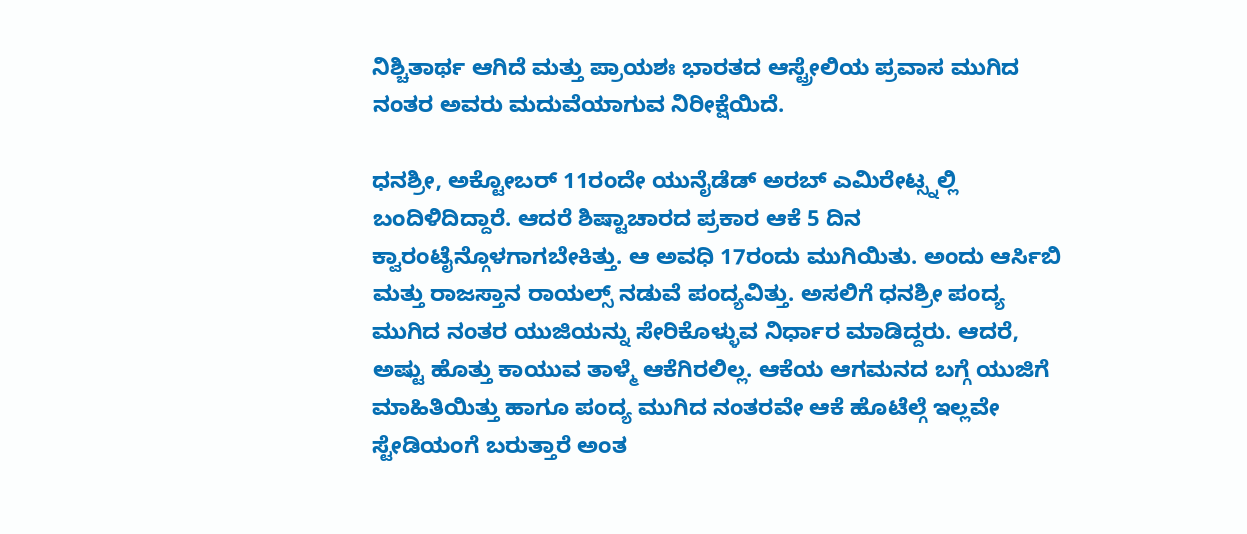ನಿಶ್ಚಿತಾರ್ಥ ಆಗಿದೆ ಮತ್ತು ಪ್ರಾಯಶಃ ಭಾರತದ ಆಸ್ಟ್ರೇಲಿಯ ಪ್ರವಾಸ ಮುಗಿದ ನಂತರ ಅವರು ಮದುವೆಯಾಗುವ ನಿರೀಕ್ಷೆಯಿದೆ.

ಧನಶ್ರೀ, ಅಕ್ಟೋಬರ್ 11ರಂದೇ ಯುನೈಡೆಡ್ ಅರಬ್ ಎಮಿರೇಟ್ಸ್ನಲ್ಲಿ ಬಂದಿಳಿದಿದ್ದಾರೆ. ಆದರೆ ಶಿಷ್ಟಾಚಾರದ ಪ್ರಕಾರ ಆಕೆ 5 ದಿನ ಕ್ವಾರಂಟೈನ್ಗೊಳಗಾಗಬೇಕಿತ್ತು. ಆ ಅವಧಿ 17ರಂದು ಮುಗಿಯಿತು. ಅಂದು ಆರ್ಸಿಬಿ ಮತ್ತು ರಾಜಸ್ತಾನ ರಾಯಲ್ಸ್ ನಡುವೆ ಪಂದ್ಯವಿತ್ತು. ಅಸಲಿಗೆ ಧನಶ್ರೀ ಪಂದ್ಯ ಮುಗಿದ ನಂತರ ಯುಜಿಯನ್ನು ಸೇರಿಕೊಳ್ಳುವ ನಿರ್ಧಾರ ಮಾಡಿದ್ದರು. ಆದರೆ, ಅಷ್ಟು ಹೊತ್ತು ಕಾಯುವ ತಾಳ್ಮೆ ಆಕೆಗಿರಲಿಲ್ಲ. ಆಕೆಯ ಆಗಮನದ ಬಗ್ಗೆ ಯುಜಿಗೆ ಮಾಹಿತಿಯಿತ್ತು ಹಾಗೂ ಪಂದ್ಯ ಮುಗಿದ ನಂತರವೇ ಆಕೆ ಹೊಟೆಲ್ಗೆ ಇಲ್ಲವೇ ಸ್ಟೇಡಿಯಂಗೆ ಬರುತ್ತಾರೆ ಅಂತ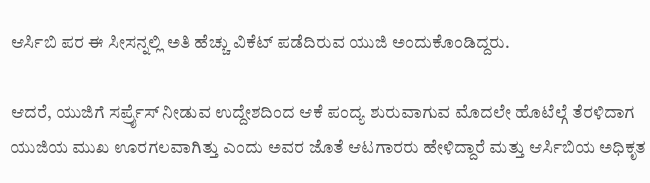ಆರ್ಸಿಬಿ ಪರ ಈ ಸೀಸನ್ನಲ್ಲಿ ಅತಿ ಹೆಚ್ಚು ವಿಕೆಟ್ ಪಡೆದಿರುವ ಯುಜಿ ಅಂದುಕೊಂಡಿದ್ದರು.

ಆದರೆ, ಯುಜಿಗೆ ಸರ್ಪ್ರೈಸ್ ನೀಡುವ ಉದ್ದೇಶದಿಂದ ಆಕೆ ಪಂದ್ಯ ಶುರುವಾಗುವ ಮೊದಲೇ ಹೊಟೆಲ್ಗೆ ತೆರಳಿದಾಗ ಯುಜಿಯ ಮುಖ ಊರಗಲವಾಗಿತ್ತು ಎಂದು ಅವರ ಜೊತೆ ಆಟಗಾರರು ಹೇಳಿದ್ದಾರೆ ಮತ್ತು ಆರ್ಸಿಬಿಯ ಅಧಿಕೃತ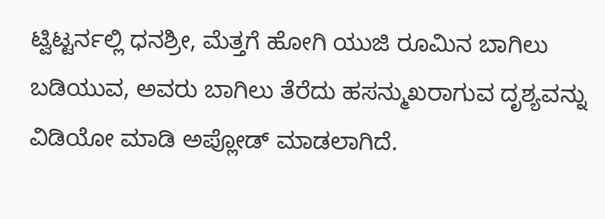ಟ್ವಿಟ್ಟರ್ನಲ್ಲಿ ಧನಶ್ರೀ, ಮೆತ್ತಗೆ ಹೋಗಿ ಯುಜಿ ರೂಮಿನ ಬಾಗಿಲು ಬಡಿಯುವ, ಅವರು ಬಾಗಿಲು ತೆರೆದು ಹಸನ್ಮುಖರಾಗುವ ದೃಶ್ಯವನ್ನು ವಿಡಿಯೋ ಮಾಡಿ ಅಪ್ಲೋಡ್ ಮಾಡಲಾಗಿದೆ.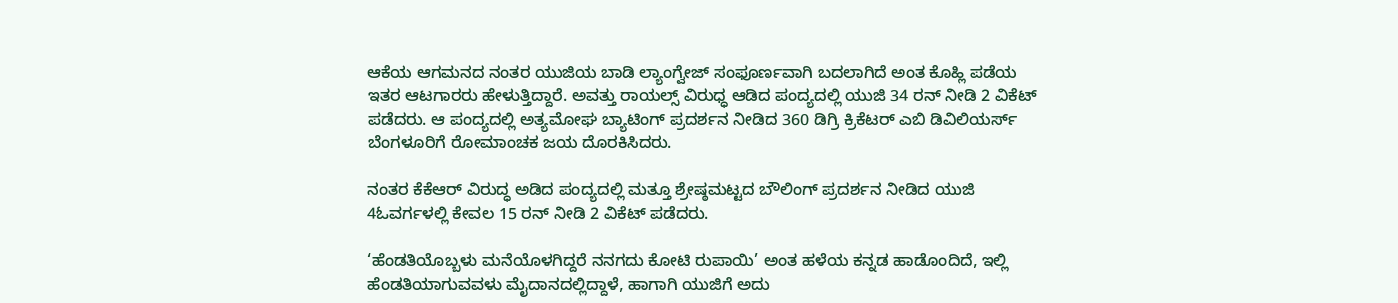ಆಕೆಯ ಆಗಮನದ ನಂತರ ಯುಜಿಯ ಬಾಡಿ ಲ್ಯಾಂಗ್ವೇಜ್ ಸಂಫೂರ್ಣವಾಗಿ ಬದಲಾಗಿದೆ ಅಂತ ಕೊಹ್ಲಿ ಪಡೆಯ ಇತರ ಆಟಗಾರರು ಹೇಳುತ್ತಿದ್ದಾರೆ. ಅವತ್ತು ರಾಯಲ್ಸ್ ವಿರುಧ್ಧ ಆಡಿದ ಪಂದ್ಯದಲ್ಲಿ ಯುಜಿ 34 ರನ್ ನೀಡಿ 2 ವಿಕೆಟ್ ಪಡೆದರು. ಆ ಪಂದ್ಯದಲ್ಲಿ ಅತ್ಯಮೋಘ ಬ್ಯಾಟಿಂಗ್ ಪ್ರದರ್ಶನ ನೀಡಿದ 360 ಡಿಗ್ರಿ ಕ್ರಿಕೆಟರ್ ಎಬಿ ಡಿವಿಲಿಯರ್ಸ್ ಬೆಂಗಳೂರಿಗೆ ರೋಮಾಂಚಕ ಜಯ ದೊರಕಿಸಿದರು.

ನಂತರ ಕೆಕೆಆರ್ ವಿರುದ್ಧ ಅಡಿದ ಪಂದ್ಯದಲ್ಲಿ ಮತ್ತೂ ಶ್ರೇಷ್ಠಮಟ್ಟದ ಬೌಲಿಂಗ್ ಪ್ರದರ್ಶನ ನೀಡಿದ ಯುಜಿ 4ಓವರ್ಗಳಲ್ಲಿ ಕೇವಲ 15 ರನ್ ನೀಡಿ 2 ವಿಕೆಟ್ ಪಡೆದರು.

‘ಹೆಂಡತಿಯೊಬ್ಬಳು ಮನೆಯೊಳಗಿದ್ದರೆ ನನಗದು ಕೋಟಿ ರುಪಾಯಿ’ ಅಂತ ಹಳೆಯ ಕನ್ನಡ ಹಾಡೊಂದಿದೆ, ಇಲ್ಲಿ ಹೆಂಡತಿಯಾಗುವವಳು ಮೈದಾನದಲ್ಲಿದ್ದಾಳೆ, ಹಾಗಾಗಿ ಯುಜಿಗೆ ಅದು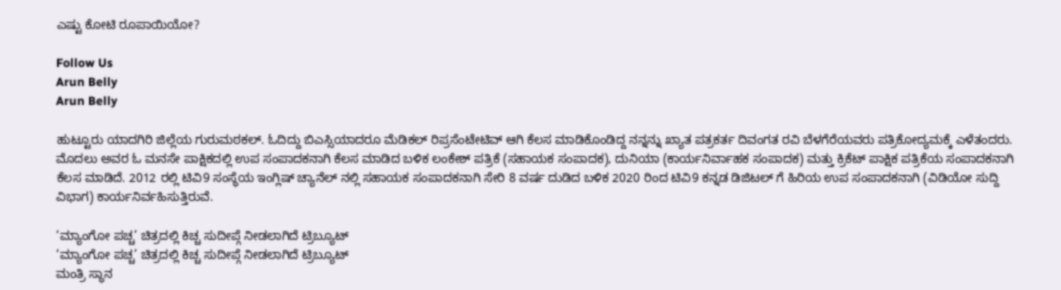ಎಷ್ಟು ಕೋಟಿ ರೂಪಾಯಿಯೋ?

Follow Us
Arun Belly
Arun Belly

ಹುಟ್ಟೂರು ಯಾದಗಿರಿ ಜಿಲ್ಲೆಯ ಗುರುಮಠಕಲ್. ಓದಿದ್ದು ಬಿಎಸ್ಸಿಯಾದರೂ ಮೆಡಿಕಲ್ ರಿಪ್ರಸೆಂಟೇಟಿವ್ ಆಗಿ ಕೆಲಸ ಮಾಡಿಕೊಂಡಿದ್ದ ನನ್ನನ್ನು ಖ್ಯಾತ ಪತ್ರಕರ್ತ ದಿವಂಗತ ರವಿ ಬೆಳಗೆರೆಯವರು ಪತ್ರಿಕೋದ್ಯಮಕ್ಕೆ ಎಳೆತಂದರು. ಮೊದಲು ಅವರ ಓ ಮನಸೇ ಪಾಕ್ಷಿಕದಲ್ಲಿ ಉಪ ಸಂಪಾದಕನಾಗಿ ಕೆಲಸ ಮಾಡಿದ ಬಳಿಕ ಲಂಕೇಶ್ ಪತ್ರಿಕೆ (ಸಹಾಯಕ ಸಂಪಾದಕ), ದುನಿಯಾ (ಕಾರ್ಯನಿರ್ವಾಹಕ ಸಂಪಾದಕ) ಮತ್ತು ಕ್ರಿಕೆಟ್ ಪಾಕ್ಷಿಕ ಪತ್ರಿಕೆಯ ಸಂಪಾದಕನಾಗಿ ಕೆಲಸ ಮಾಡಿದೆ. 2012 ರಲ್ಲಿ ಟಿವಿ9 ಸಂಸ್ಥೆಯ ಇಂಗ್ಲಿಷ್ ಚ್ಯಾನೆಲ್ ನಲ್ಲಿ ಸಹಾಯಕ ಸಂಪಾದಕನಾಗಿ ಸೇರಿ 8 ವರ್ಷ ದುಡಿದ ಬಳಿಕ 2020 ರಿಂದ ಟಿವಿ9 ಕನ್ನಡ ಡಿಜಿಟಲ್ ಗೆ ಹಿರಿಯ ಉಪ ಸಂಪಾದಕನಾಗಿ (ವಿಡಿಯೋ ಸುದ್ದಿ ವಿಭಾಗ) ಕಾರ್ಯನಿರ್ವಹಿಸುತ್ತಿರುವೆ.

‘ಮ್ಯಾಂಗೋ ಪಚ್ಚ’ ಚಿತ್ರದಲ್ಲಿ ಕಿಚ್ಚ ಸುದೀಪ್ಗೆ ನೀಡಲಾಗಿದೆ ಟ್ರಿಬ್ಯೂಟ್
‘ಮ್ಯಾಂಗೋ ಪಚ್ಚ’ ಚಿತ್ರದಲ್ಲಿ ಕಿಚ್ಚ ಸುದೀಪ್ಗೆ ನೀಡಲಾಗಿದೆ ಟ್ರಿಬ್ಯೂಟ್
ಮಂತ್ರಿ ಸ್ಥಾನ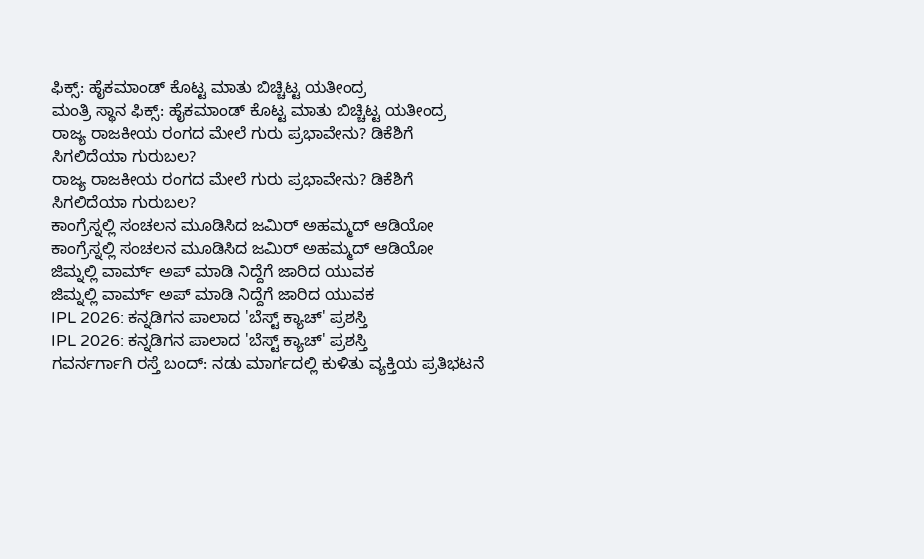ಫಿಕ್ಸ್: ಹೈಕಮಾಂಡ್ ಕೊಟ್ಟ ಮಾತು ಬಿಚ್ಚಿಟ್ಟ ಯತೀಂದ್ರ
ಮಂತ್ರಿ ಸ್ಥಾನ ಫಿಕ್ಸ್: ಹೈಕಮಾಂಡ್ ಕೊಟ್ಟ ಮಾತು ಬಿಚ್ಚಿಟ್ಟ ಯತೀಂದ್ರ
ರಾಜ್ಯ ರಾಜಕೀಯ ರಂಗದ ಮೇಲೆ ಗುರು ಪ್ರಭಾವೇನು? ಡಿಕೆಶಿಗೆ ಸಿಗಲಿದೆಯಾ ಗುರುಬಲ?
ರಾಜ್ಯ ರಾಜಕೀಯ ರಂಗದ ಮೇಲೆ ಗುರು ಪ್ರಭಾವೇನು? ಡಿಕೆಶಿಗೆ ಸಿಗಲಿದೆಯಾ ಗುರುಬಲ?
ಕಾಂಗ್ರೆಸ್ನಲ್ಲಿ ಸಂಚಲನ ಮೂಡಿಸಿದ ಜಮಿರ್ ಅಹಮ್ಮದ್ ಆಡಿಯೋ
ಕಾಂಗ್ರೆಸ್ನಲ್ಲಿ ಸಂಚಲನ ಮೂಡಿಸಿದ ಜಮಿರ್ ಅಹಮ್ಮದ್ ಆಡಿಯೋ
ಜಿಮ್ನಲ್ಲಿ ವಾರ್ಮ್ ಅಪ್ ಮಾಡಿ ನಿದ್ದೆಗೆ ಜಾರಿದ ಯುವಕ
ಜಿಮ್ನಲ್ಲಿ ವಾರ್ಮ್ ಅಪ್ ಮಾಡಿ ನಿದ್ದೆಗೆ ಜಾರಿದ ಯುವಕ
IPL 2026: ಕನ್ನಡಿಗನ ಪಾಲಾದ 'ಬೆಸ್ಟ್ ಕ್ಯಾಚ್' ಪ್ರಶಸ್ತಿ
IPL 2026: ಕನ್ನಡಿಗನ ಪಾಲಾದ 'ಬೆಸ್ಟ್ ಕ್ಯಾಚ್' ಪ್ರಶಸ್ತಿ
ಗವರ್ನರ್ಗಾಗಿ ರಸ್ತೆ ಬಂದ್: ನಡು ಮಾರ್ಗದಲ್ಲಿ ಕುಳಿತು ವ್ಯಕ್ತಿಯ ಪ್ರತಿಭಟನೆ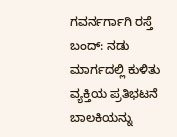ಗವರ್ನರ್ಗಾಗಿ ರಸ್ತೆ ಬಂದ್: ನಡು ಮಾರ್ಗದಲ್ಲಿ ಕುಳಿತು ವ್ಯಕ್ತಿಯ ಪ್ರತಿಭಟನೆ
ಬಾಲಕಿಯನ್ನು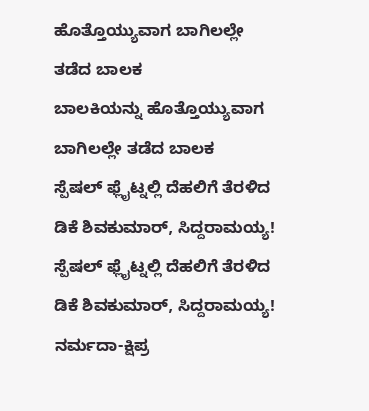ಹೊತ್ತೊಯ್ಯುವಾಗ ಬಾಗಿಲಲ್ಲೇ ತಡೆದ ಬಾಲಕ
ಬಾಲಕಿಯನ್ನು ಹೊತ್ತೊಯ್ಯುವಾಗ ಬಾಗಿಲಲ್ಲೇ ತಡೆದ ಬಾಲಕ
ಸ್ಪೆಷಲ್ ಫ್ಲೈಟ್ನಲ್ಲಿ ದೆಹಲಿಗೆ ತೆರಳಿದ ಡಿಕೆ ಶಿವಕುಮಾರ್, ಸಿದ್ದರಾಮಯ್ಯ!
ಸ್ಪೆಷಲ್ ಫ್ಲೈಟ್ನಲ್ಲಿ ದೆಹಲಿಗೆ ತೆರಳಿದ ಡಿಕೆ ಶಿವಕುಮಾರ್, ಸಿದ್ದರಾಮಯ್ಯ!
ನರ್ಮದಾ-ಕ್ಷಿಪ್ರ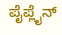ಪೈಪ್ಲೈನ್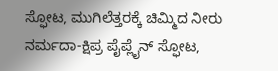ಸ್ಫೋಟ, ಮುಗಿಲೆತ್ತರಕ್ಕೆ ಚಿಮ್ಮಿದ ನೀರು
ನರ್ಮದಾ-ಕ್ಷಿಪ್ರ ಪೈಪ್ಲೈನ್ ಸ್ಫೋಟ,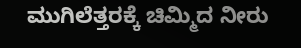ಮುಗಿಲೆತ್ತರಕ್ಕೆ ಚಿಮ್ಮಿದ ನೀರು